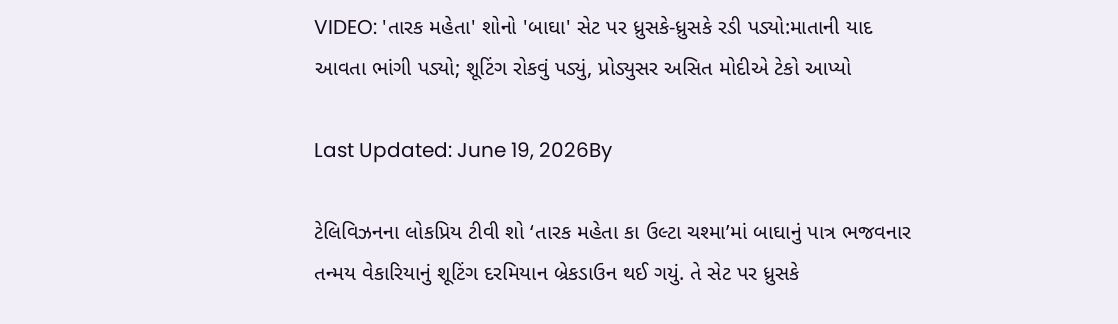VIDEO: 'તારક મહેતા' શોનો 'બાઘા' સેટ પર ધ્રુસકે-ધ્રુસકે રડી પડ્યો:માતાની યાદ આવતા ભાંગી પડ્યો; શૂટિંગ રોકવું પડ્યું, પ્રોડ્યુસર અસિત મોદીએ ટેકો આપ્યો

Last Updated: June 19, 2026By

ટેલિવિઝનના લોકપ્રિય ટીવી શો ‘તારક મહેતા કા ઉલ્ટા ચશ્મા’માં બાઘાનું પાત્ર ભજવનાર તન્મય વેકારિયાનું શૂટિંગ દરમિયાન બ્રેકડાઉન થઈ ગયું. તે સેટ પર ધ્રુસકે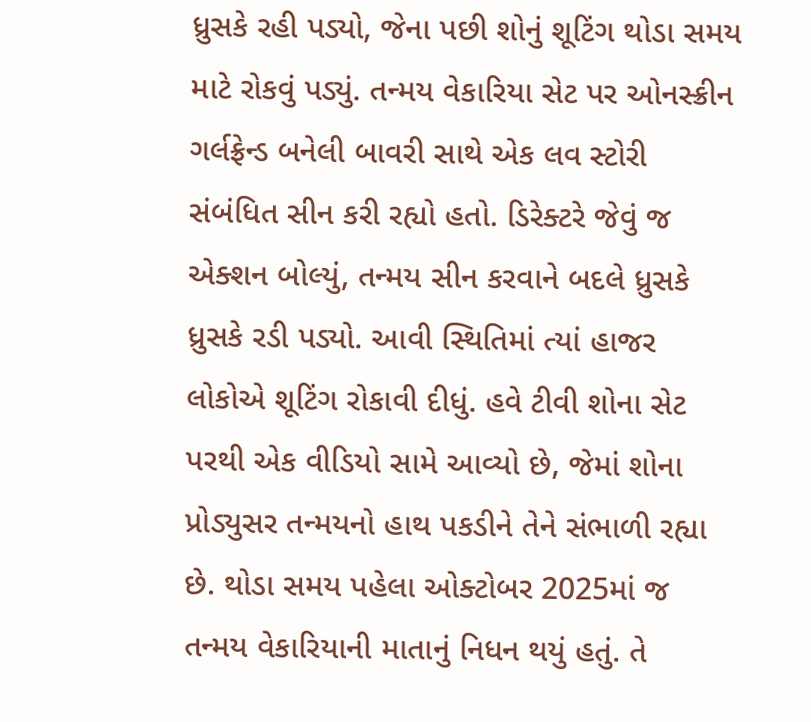ધ્રુસકે રહી પડ્યો, જેના પછી શોનું શૂટિંગ થોડા સમય માટે રોકવું પડ્યું. તન્મય વેકારિયા સેટ પર ઓનસ્ક્રીન ગર્લફ્રેન્ડ બનેલી બાવરી સાથે એક લવ સ્ટોરી સંબંધિત સીન કરી રહ્યો હતો. ડિરેક્ટરે જેવું જ એક્શન બોલ્યું, તન્મય સીન કરવાને બદલે ધ્રુસકે ધ્રુસકે રડી પડ્યો. આવી સ્થિતિમાં ત્યાં હાજર લોકોએ શૂટિંગ રોકાવી દીધું. હવે ટીવી શોના સેટ પરથી એક વીડિયો સામે આવ્યો છે, જેમાં શોના પ્રોડ્યુસર તન્મયનો હાથ પકડીને તેને સંભાળી રહ્યા છે. થોડા સમય પહેલા ઓક્ટોબર 2025માં જ તન્મય વેકારિયાની માતાનું નિધન થયું હતું. તે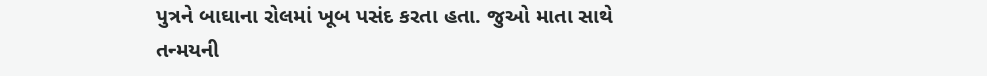પુત્રને બાઘાના રોલમાં ખૂબ પસંદ કરતા હતા. જુઓ માતા સાથે તન્મયની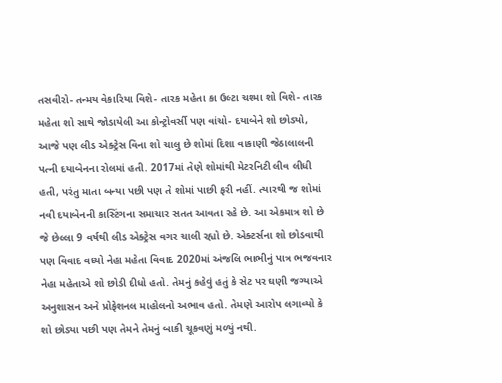તસવીરો- તન્મય વેકારિયા વિશે- તારક મહેતા કા ઉલ્ટા ચશ્મા શો વિશે- તારક મહેતા શો સાથે જોડાયેલી આ કોન્ટ્રોવર્સી પણ વાંચો- દયાબેને શો છોડ્યો, આજે પણ લીડ એક્ટ્રેસ વિના શો ચાલુ છે શોમાં દિશા વાકાણી જેઠાલાલની પત્ની દયાબેનના રોલમાં હતી. 2017માં તેણે શોમાંથી મેટરનિટી લીવ લીધી હતી, પરંતુ માતા બન્યા પછી પણ તે શોમાં પાછી ફરી નહીં. ત્યારથી જ શોમાં નવી દયાબેનની કાસ્ટિંગના સમાચાર સતત આવતા રહે છે. આ એકમાત્ર શો છે જે છેલ્લા 9 વર્ષથી લીડ એક્ટ્રેસ વગર ચાલી રહ્યો છે. એક્ટર્સના શો છોડવાથી પણ વિવાદ વધ્યો નેહા મહેતા વિવાદ 2020માં અંજલિ ભાભીનું પાત્ર ભજવનાર નેહા મહેતાએ શો છોડી દીધો હતો. તેમનું કહેવું હતું કે સેટ પર ઘણી જગ્યાએ અનુશાસન અને પ્રોફેશનલ માહોલનો અભાવ હતો. તેમણે આરોપ લગાવ્યો કે શો છોડ્યા પછી પણ તેમને તેમનું બાકી ચૂકવણું મળ્યું નથી.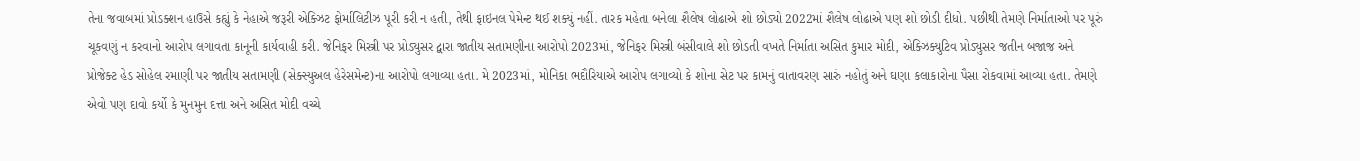તેના જવાબમાં પ્રોડક્શન હાઉસે કહ્યું કે નેહાએ જરૂરી એક્ઝિટ ફોર્માલિટીઝ પૂરી કરી ન હતી, તેથી ફાઇનલ પેમેન્ટ થઈ શક્યું નહીં. તારક મહેતા બનેલા શૈલેષ લોઢાએ શો છોડ્યો 2022માં શૈલેષ લોઢાએ પણ શો છોડી દીધો. પછીથી તેમણે નિર્માતાઓ પર પૂરું ચૂકવણું ન કરવાનો આરોપ લગાવતા કાનૂની કાર્યવાહી કરી. જેનિફર મિસ્ત્રી પર પ્રોડ્યુસર દ્વારા જાતીય સતામણીના આરોપો 2023માં, જેનિફર મિસ્ત્રી બંસીવાલે શો છોડતી વખતે નિર્માતા અસિત કુમાર મોદી, એક્ઝિક્યુટિવ પ્રોડ્યુસર જતીન બજાજ અને પ્રોજેક્ટ હેડ સોહેલ રમાણી પર જાતીય સતામણી (સેક્સ્યુઅલ હેરેસમેન્ટ)ના આરોપો લગાવ્યા હતા. મે 2023માં, મોનિકા ભદૌરિયાએ આરોપ લગાવ્યો કે શોના સેટ પર કામનું વાતાવરણ સારું નહોતું અને ઘણા કલાકારોના પૈસા રોકવામાં આવ્યા હતા. તેમણે એવો પણ દાવો કર્યો કે મુનમુન દત્તા અને અસિત મોદી વચ્ચે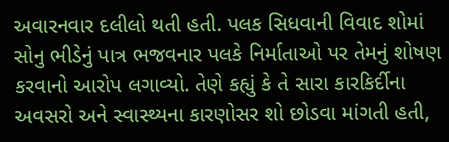અવારનવાર દલીલો થતી હતી. પલક સિધવાની વિવાદ શોમાં સોનુ ભીડેનું પાત્ર ભજવનાર પલકે નિર્માતાઓ પર તેમનું શોષણ કરવાનો આરોપ લગાવ્યો. તેણે કહ્યું કે તે સારા કારકિર્દીના અવસરો અને સ્વાસ્થ્યના કારણોસર શો છોડવા માંગતી હતી,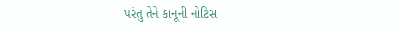પરંતુ તેને કાનૂની નોટિસ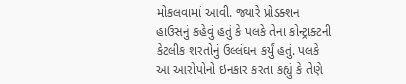મોકલવામાં આવી. જ્યારે પ્રોડક્શન હાઉસનું કહેવું હતું કે પલકે તેના કોન્ટ્રાક્ટની કેટલીક શરતોનું ઉલ્લંઘન કર્યું હતું. પલકે આ આરોપોનો ઇનકાર કરતા કહ્યું કે તેણે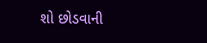શો છોડવાની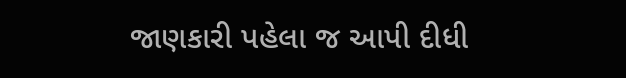જાણકારી પહેલા જ આપી દીધી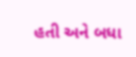હતી અને બધા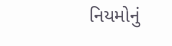નિયમોનું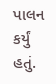પાલન કર્યું હતું.